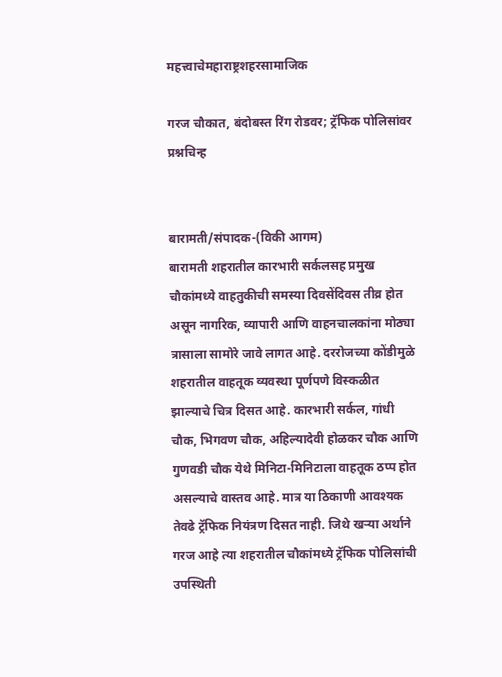महत्त्वाचेमहाराष्ट्रशहरसामाजिक

गरज चौकात, बंदोबस्त रिंग रोडवर; ट्रॅफिक पोलिसांवर प्रश्नचिन्ह


बारामती/संपादक-(विकी आगम)
बारामती शहरातील कारभारी सर्कलसह प्रमुख चौकांमध्ये वाहतुकीची समस्या दिवसेंदिवस तीव्र होत असून नागरिक, व्यापारी आणि वाहनचालकांना मोठ्या त्रासाला सामोरे जावे लागत आहे. दररोजच्या कोंडीमुळे शहरातील वाहतूक व्यवस्था पूर्णपणे विस्कळीत झाल्याचे चित्र दिसत आहे. कारभारी सर्कल, गांधी चौक, भिगवण चौक, अहिल्यादेवी होळकर चौक आणि गुणवडी चौक येथे मिनिटा-मिनिटाला वाहतूक ठप्प होत असल्याचे वास्तव आहे. मात्र या ठिकाणी आवश्यक तेवढे ट्रॅफिक नियंत्रण दिसत नाही. जिथे खऱ्या अर्थाने गरज आहे त्या शहरातील चौकांमध्ये ट्रॅफिक पोलिसांची उपस्थिती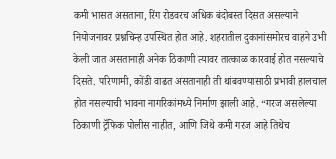कमी भासत असताना, रिंग रोडवरच अधिक बंदोबस्त दिसत असल्याने नियोजनावर प्रश्नचिन्ह उपस्थित होत आहे. शहरातील दुकानांसमोरच वाहने उभी केली जात असतानाही अनेक ठिकाणी त्यावर तात्काळ कारवाई होत नसल्याचे दिसते. परिणामी, कोंडी वाढत असतानाही ती थांबवण्यासाठी प्रभावी हालचाल होत नसल्याची भावना नागरिकांमध्ये निर्माण झाली आहे. “गरज असलेल्या ठिकाणी ट्रॅफिक पोलीस नाहीत, आणि जिथे कमी गरज आहे तिथेच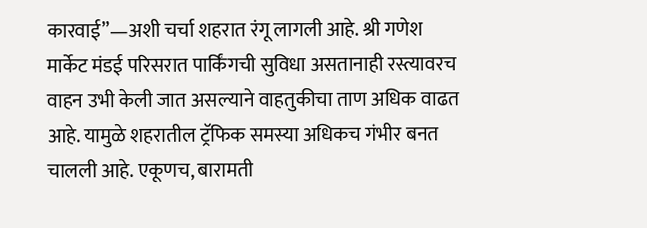कारवाई”—अशी चर्चा शहरात रंगू लागली आहे. श्री गणेश मार्केट मंडई परिसरात पार्किंगची सुविधा असतानाही रस्त्यावरच वाहन उभी केली जात असल्याने वाहतुकीचा ताण अधिक वाढत आहे. यामुळे शहरातील ट्रॅफिक समस्या अधिकच गंभीर बनत चालली आहे. एकूणच, बारामती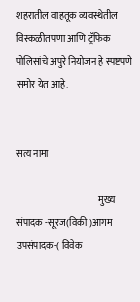शहरातील वाहतूक व्यवस्थेतील विस्कळीतपणा आणि ट्रॅफिक पोलिसांचे अपुरे नियोजन हे स्पष्टपणे समोर येत आहे.


सत्य नामा

                                           मुख्य संपादक -सूरज(विकी)आगम                             उपसंपादक-( विवेक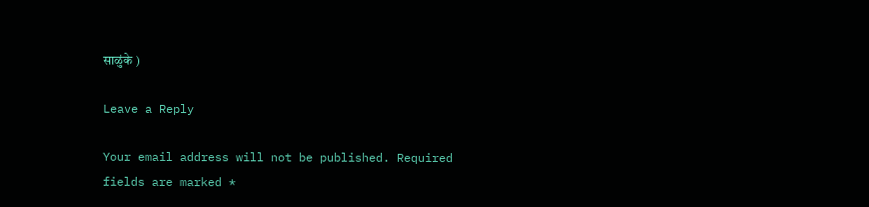साळुंके )

Leave a Reply

Your email address will not be published. Required fields are marked *